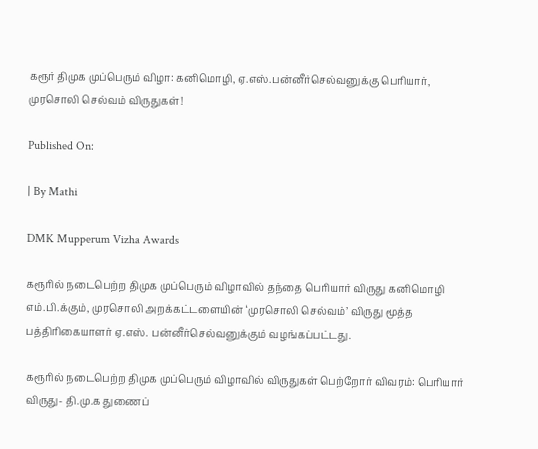கரூர் திமுக முப்பெரும் விழா: கனிமொழி, ஏ.எஸ்.பன்னீர்செல்வனுக்கு பெரியார், முரசொலி செல்வம் விருதுகள்!

Published On:

| By Mathi

DMK Mupperum Vizha Awards

கரூரில் நடைபெற்ற திமுக முப்பெரும் விழாவில் தந்தை பெரியார் விருது கனிமொழி எம்.பி.க்கும், முரசொலி அறக்கட்டளையின் ‘முரசொலி செல்வம்’ விருது மூத்த பத்திரிகையாளர் ஏ.எஸ். பன்னீர்செல்வனுக்கும் வழங்கப்பட்டது.

கரூரில் நடைபெற்ற திமுக முப்பெரும் விழாவில் விருதுகள் பெற்றோர் விவரம்: பெரியார் விருது- தி.மு.க துணைப்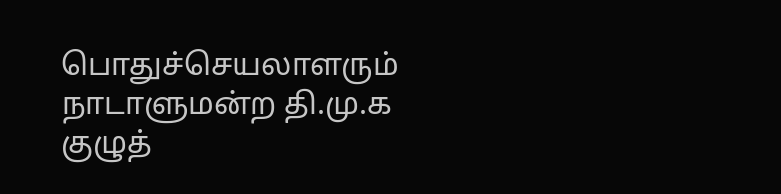பொதுச்செயலாளரும் நாடாளுமன்ற தி.மு.க குழுத்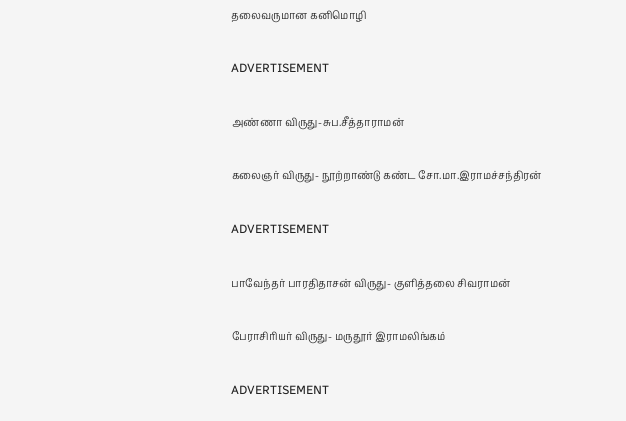தலைவருமான கனிமொழி

ADVERTISEMENT

அண்ணா விருது-சுப.சீத்தாராமன்

கலைஞர் விருது- நூற்றாண்டு கண்ட சோ.மா.இராமச்சந்திரன்

ADVERTISEMENT

பாவேந்தர் பாரதிதாசன் விருது- குளித்தலை சிவராமன்

பேராசிரியர் விருது- மருதூர் இராமலிங்கம்

ADVERTISEMENT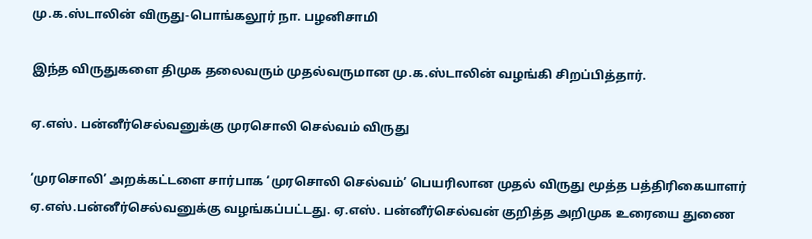மு.க.ஸ்டாலின் விருது-பொங்கலூர் நா. பழனிசாமி

இந்த விருதுகளை திமுக தலைவரும் முதல்வருமான மு.க.ஸ்டாலின் வழங்கி சிறப்பித்தார்.

ஏ.எஸ். பன்னீர்செல்வனுக்கு முரசொலி செல்வம் விருது

‘முரசொலி’ அறக்கட்டளை சார்பாக ‘முரசொலி செல்வம்’ பெயரிலான முதல் விருது மூத்த பத்திரிகையாளர் ஏ.எஸ்.பன்னீர்செல்வனுக்கு வழங்கப்பட்டது. ஏ.எஸ். பன்னீர்செல்வன் குறித்த அறிமுக உரையை துணை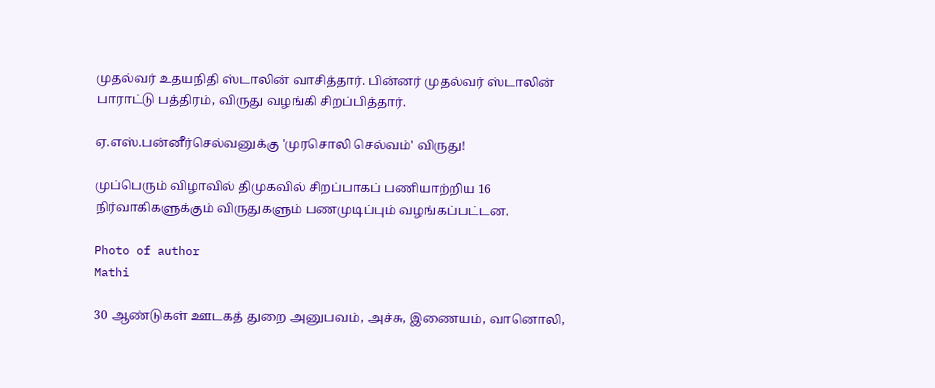முதல்வர் உதயநிதி ஸ்டாலின் வாசித்தார். பின்னர் முதல்வர் ஸ்டாலின் பாராட்டு பத்திரம், விருது வழங்கி சிறப்பித்தார்.

ஏ.எஸ்.பன்னீர்செல்வனுக்கு 'முரசொலி செல்வம்' விருது!

முப்பெரும் விழாவில் திமுகவில் சிறப்பாகப் பணியாற்றிய 16 நிர்வாகிகளுக்கும் விருதுகளும் பணமுடிப்பும் வழங்கப்பட்டன.

Photo of author
Mathi

30 ஆண்டுகள் ஊடகத் துறை அனுபவம், அச்சு, இணையம், வானொலி,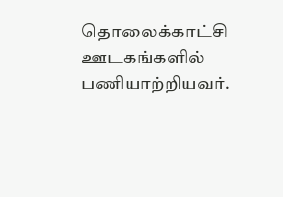தொலைக்காட்சி ஊடகங்களில் பணியாற்றியவர்.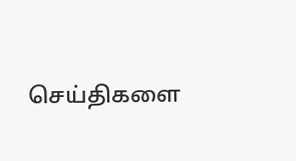செய்திகளை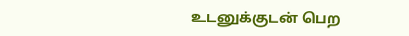உடனுக்குடன் பெற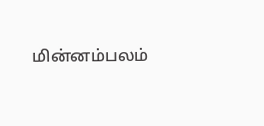மின்னம்பலம்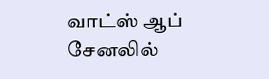வாட்ஸ் ஆப் சேனலில்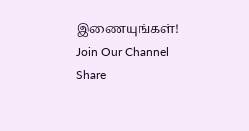இணையுங்கள்!
Join Our Channel
Share